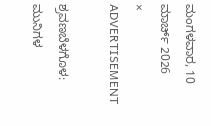ಮಂಗಳವಾರ, 10 ಮಾರ್ಚ್ 2026
×
ADVERTISEMENT

ಶ್ರವಣಬೆಳಗೊಳ: ಮುನಿಗಳ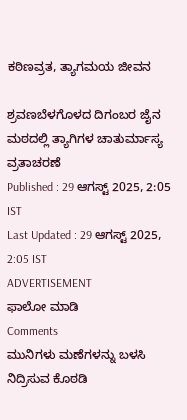ಕಠಿಣವ್ರತ, ತ್ಯಾಗಮಯ ಜೀವನ

ಶ್ರವಣಬೆಳಗೊಳದ ದಿಗಂಬರ ಜೈನ ಮಠದಲ್ಲಿ ತ್ಯಾಗಿಗಳ ಚಾತುರ್ಮಾಸ್ಯ ವ್ರತಾಚರಣೆ
Published : 29 ಆಗಸ್ಟ್ 2025, 2:05 IST
Last Updated : 29 ಆಗಸ್ಟ್ 2025, 2:05 IST
ADVERTISEMENT
ಫಾಲೋ ಮಾಡಿ
Comments
ಮುನಿಗಳು ಮಣೆಗಳನ್ನು ಬಳಸಿ ನಿದ್ರಿಸುವ ಕೊಠಡಿ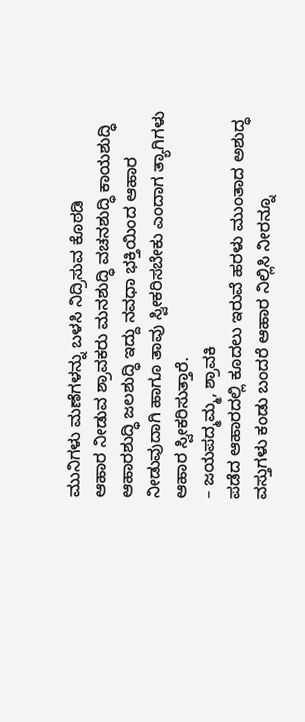ಮುನಿಗಳು ಮಣೆಗಳನ್ನು ಬಳಸಿ ನಿದ್ರಿಸುವ ಕೊಠಡಿ
ಆಹಾರ ನೀಡುವ ಶ್ರಾವಕರು ಮನಶುದ್ಧಿ ವಚನಶುದ್ಧಿ ಕಾಯಶುದ್ಧಿ ಆಹಾರಶುದ್ಧಿ ಜಲಶುದ್ಧಿ ಇದ್ದು ನವಧಾ ಭಕ್ತಿಯಿಂದ ಆಹಾರ ನೀಡುವುದಾಗಿ ಹಾಗೂ ತಾವು ಸ್ವೀಕರಿಸಬೇಕು ಎಂದಾಗ ತ್ಯಾಗಿಗಳು ಆಹಾರ ಸ್ವೀಕರಿಸುತ್ತಾರೆ.
– ಜಯಪದ್ಮಮ್ಮ, ಶ್ರಾವಕಿ
ಪಡೆದ ಆಹಾರದಲ್ಲಿ ಕೂದಲು ಇರುವೆ ಹರಳು ಮುಂತಾದ ಅಶುದ್ಧ ವಸ್ತುಗಳು ಕಂಡು ಬಂದರೆ ಆಹಾರ ನಿಲ್ಲಿಸಿ ನೀರನ್ನೂ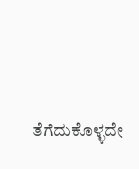ತೆಗೆದುಕೊಳ್ಳದೇ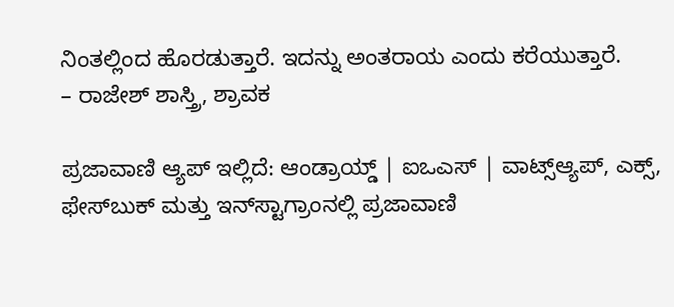ನಿಂತಲ್ಲಿಂದ ಹೊರಡುತ್ತಾರೆ. ಇದನ್ನು ಅಂತರಾಯ ಎಂದು ಕರೆಯುತ್ತಾರೆ.
– ರಾಜೇಶ್ ಶಾಸ್ತ್ರಿ, ಶ್ರಾವಕ

ಪ್ರಜಾವಾಣಿ ಆ್ಯಪ್ ಇಲ್ಲಿದೆ: ಆಂಡ್ರಾಯ್ಡ್ | ಐಒಎಸ್ | ವಾಟ್ಸ್ಆ್ಯಪ್, ಎಕ್ಸ್, ಫೇಸ್‌ಬುಕ್ ಮತ್ತು ಇನ್‌ಸ್ಟಾಗ್ರಾಂನಲ್ಲಿ ಪ್ರಜಾವಾಣಿ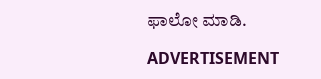ಫಾಲೋ ಮಾಡಿ.

ADVERTISEMENT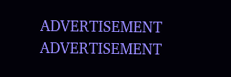ADVERTISEMENT
ADVERTISEMENT